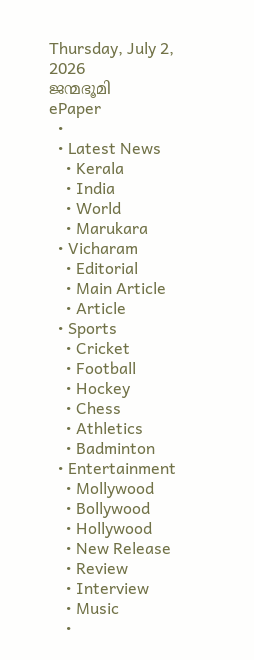Thursday, July 2, 2026
ജന്മഭൂമി
ePaper
  •
  • Latest News
    • Kerala
    • India
    • World
    • Marukara
  • Vicharam
    • Editorial
    • Main Article
    • Article
  • Sports
    • Cricket
    • Football
    • Hockey
    • Chess
    • Athletics
    • Badminton
  • Entertainment
    • Mollywood
    • Bollywood
    • Hollywood
    • New Release
    • Review
    • Interview
    • Music
    •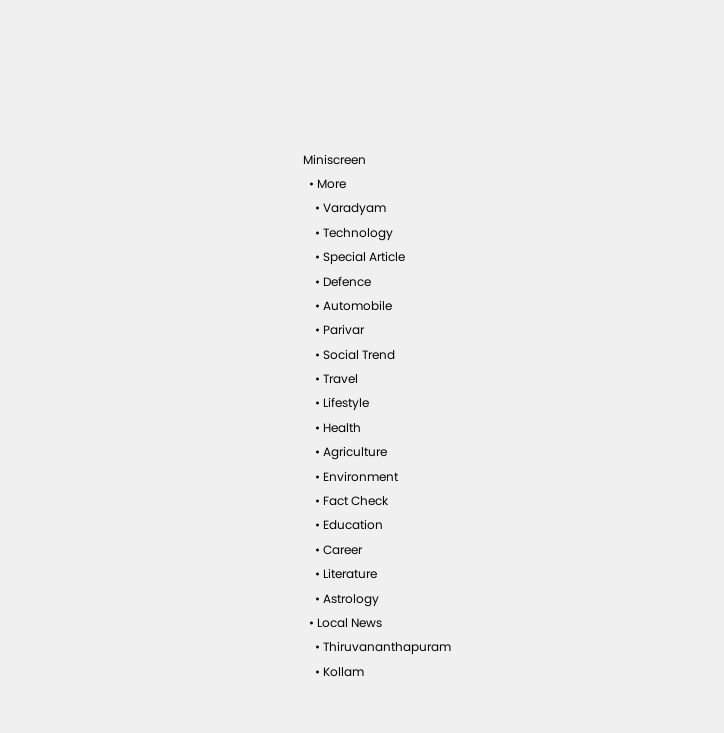Miniscreen
  • More
    • Varadyam
    • Technology
    • Special Article
    • Defence
    • Automobile
    • Parivar
    • Social Trend
    • Travel
    • Lifestyle
    • Health
    • Agriculture
    • Environment
    • Fact Check
    • Education
    • Career
    • Literature
    • Astrology
  • Local News
    • Thiruvananthapuram
    • Kollam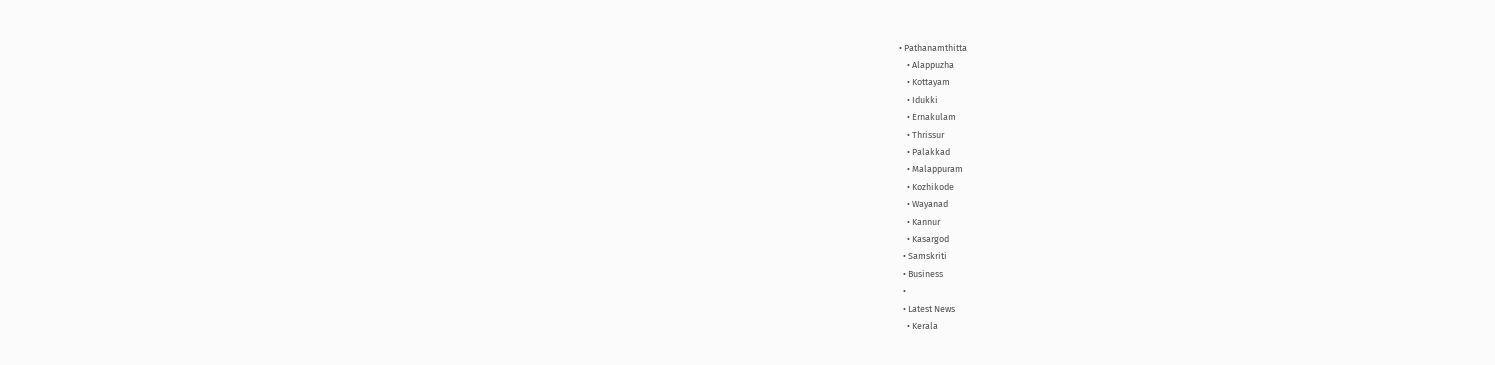• Pathanamthitta
    • Alappuzha
    • Kottayam
    • Idukki
    • Ernakulam
    • Thrissur
    • Palakkad
    • Malappuram
    • Kozhikode
    • Wayanad
    • Kannur
    • Kasargod
  • Samskriti
  • Business
  •
  • Latest News
    • Kerala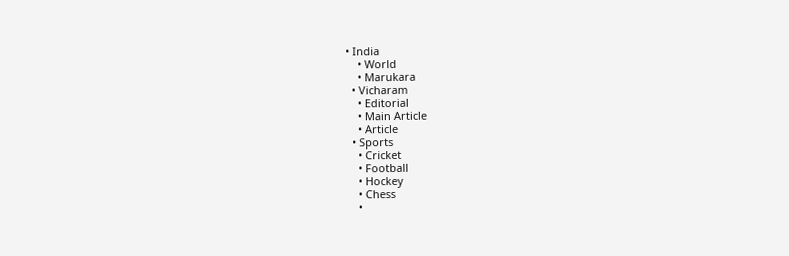• India
    • World
    • Marukara
  • Vicharam
    • Editorial
    • Main Article
    • Article
  • Sports
    • Cricket
    • Football
    • Hockey
    • Chess
    •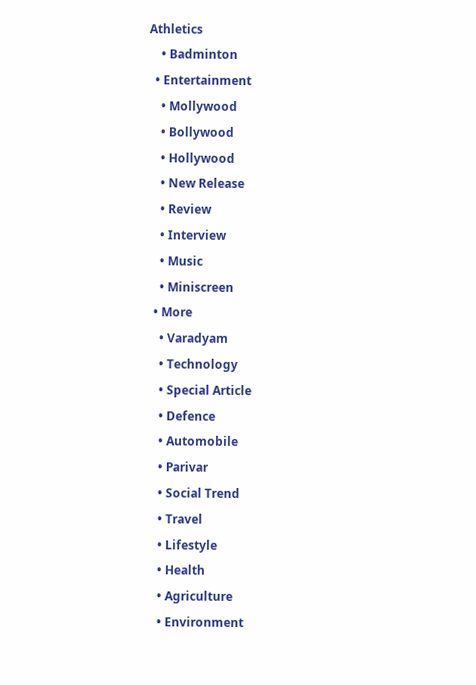Athletics
    • Badminton
  • Entertainment
    • Mollywood
    • Bollywood
    • Hollywood
    • New Release
    • Review
    • Interview
    • Music
    • Miniscreen
  • More
    • Varadyam
    • Technology
    • Special Article
    • Defence
    • Automobile
    • Parivar
    • Social Trend
    • Travel
    • Lifestyle
    • Health
    • Agriculture
    • Environment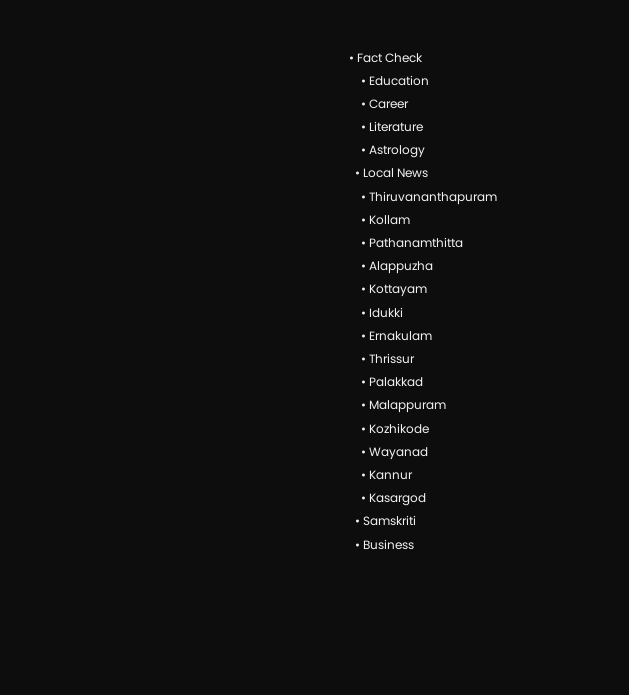• Fact Check
    • Education
    • Career
    • Literature
    • Astrology
  • Local News
    • Thiruvananthapuram
    • Kollam
    • Pathanamthitta
    • Alappuzha
    • Kottayam
    • Idukki
    • Ernakulam
    • Thrissur
    • Palakkad
    • Malappuram
    • Kozhikode
    • Wayanad
    • Kannur
    • Kasargod
  • Samskriti
  • Business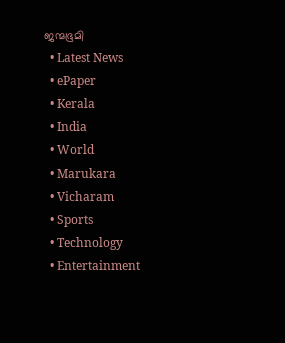ജന്മഭൂമി
  • Latest News
  • ePaper
  • Kerala
  • India
  • World
  • Marukara
  • Vicharam
  • Sports
  • Technology
  • Entertainment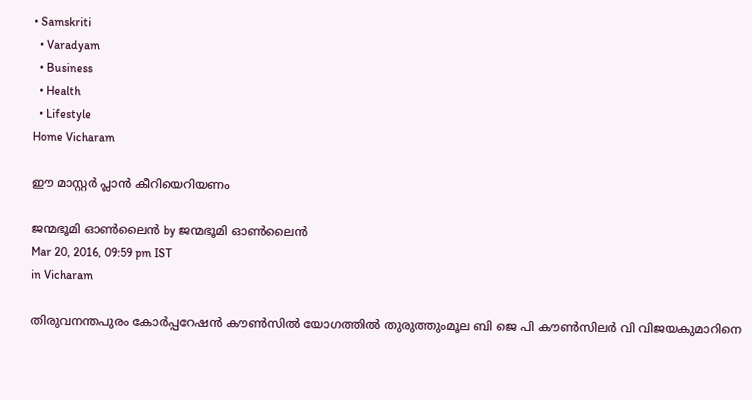• Samskriti
  • Varadyam
  • Business
  • Health
  • Lifestyle
Home Vicharam

ഈ മാസ്റ്റര്‍ പ്ലാന്‍ കീറിയെറിയണം

ജന്മഭൂമി ഓണ്‍ലൈന്‍ by ജന്മഭൂമി ഓണ്‍ലൈന്‍
Mar 20, 2016, 09:59 pm IST
in Vicharam

തിരുവനന്തപുരം കോര്‍പ്പറേഷന്‍ കൗണ്‍സില്‍ യോഗത്തില്‍ തുരുത്തുംമൂല ബി ജെ പി കൗണ്‍സിലര്‍ വി വിജയകുമാറിനെ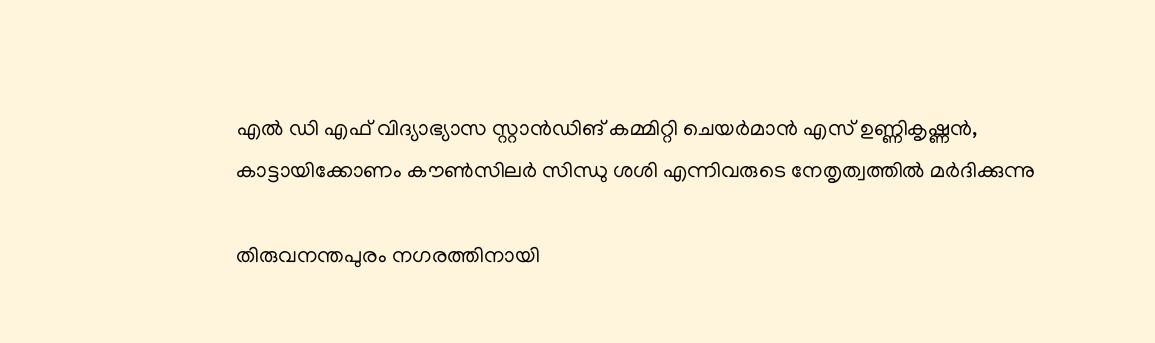എല്‍ ഡി എഫ് വിദ്യാഭ്യാസ സ്റ്റാന്‍ഡിങ് കമ്മിറ്റി ചെയര്‍മാന്‍ എസ് ഉണ്ണികൃഷ്ണന്‍, കാട്ടായിക്കോണം കൗണ്‍സിലര്‍ സിന്ധു ശശി എന്നിവരുടെ നേതൃത്വത്തില്‍ മര്‍ദിക്കുന്നു

തിരുവനന്തപുരം നഗരത്തിനായി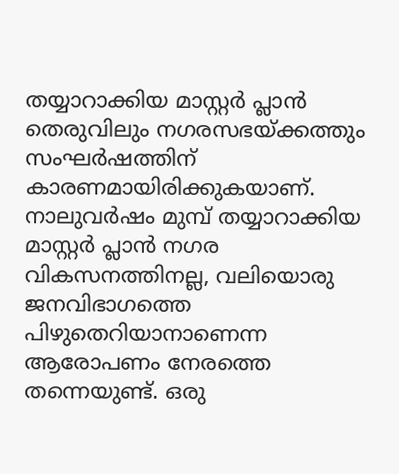തയ്യാറാക്കിയ മാസ്റ്റര്‍ പ്ലാന്‍ തെരുവിലും നഗരസഭയ്‌ക്കത്തും സംഘര്‍ഷത്തിന് കാരണമായിരിക്കുകയാണ്. നാലുവര്‍ഷം മുമ്പ് തയ്യാറാക്കിയ മാസ്റ്റര്‍ പ്ലാന്‍ നഗര വികസനത്തിനല്ല, വലിയൊരു ജനവിഭാഗത്തെ പിഴുതെറിയാനാണെന്ന ആരോപണം നേരത്തെ തന്നെയുണ്ട്. ഒരു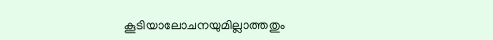കൂടിയാലോചനയുമില്ലാത്തതും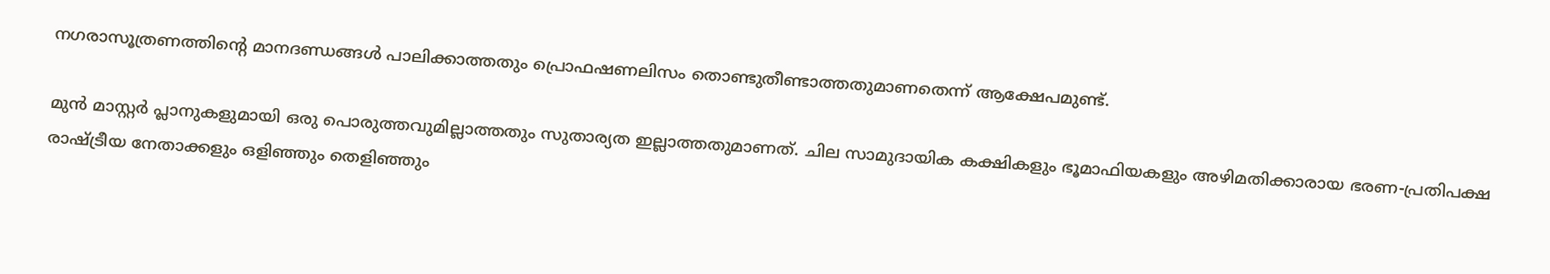നഗരാസൂത്രണത്തിന്റെ മാനദണ്ഡങ്ങള്‍ പാലിക്കാത്തതും പ്രൊഫഷണലിസം തൊണ്ടുതീണ്ടാത്തതുമാണതെന്ന് ആക്ഷേപമുണ്ട്.

മുന്‍ മാസ്റ്റര്‍ പ്ലാനുകളുമായി ഒരു പൊരുത്തവുമില്ലാത്തതും സുതാര്യത ഇല്ലാത്തതുമാണത്. ചില സാമുദായിക കക്ഷികളും ഭൂമാഫിയകളും അഴിമതിക്കാരായ ഭരണ-പ്രതിപക്ഷ രാഷ്‌ട്രീയ നേതാക്കളും ഒളിഞ്ഞും തെളിഞ്ഞും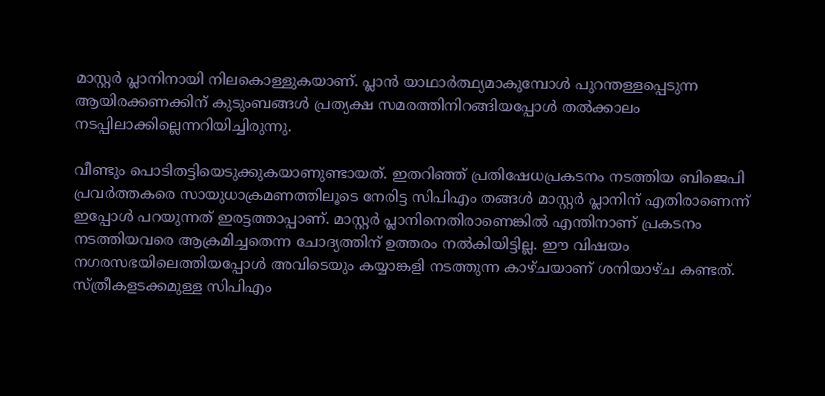മാസ്റ്റര്‍ പ്ലാനിനായി നിലകൊള്ളുകയാണ്. പ്ലാന്‍ യാഥാര്‍ത്ഥ്യമാകുമ്പോള്‍ പുറന്തള്ളപ്പെടുന്ന ആയിരക്കണക്കിന് കുടുംബങ്ങള്‍ പ്രത്യക്ഷ സമരത്തിനിറങ്ങിയപ്പോള്‍ തല്‍ക്കാലം നടപ്പിലാക്കില്ലെന്നറിയിച്ചിരുന്നു.

വീണ്ടും പൊടിതട്ടിയെടുക്കുകയാണുണ്ടായത്. ഇതറിഞ്ഞ് പ്രതിഷേധപ്രകടനം നടത്തിയ ബിജെപി പ്രവര്‍ത്തകരെ സായുധാക്രമണത്തിലൂടെ നേരിട്ട സിപിഎം തങ്ങള്‍ മാസ്റ്റര്‍ പ്ലാനിന് എതിരാണെന്ന് ഇപ്പോള്‍ പറയുന്നത് ഇരട്ടത്താപ്പാണ്. മാസ്റ്റര്‍ പ്ലാനിനെതിരാണെങ്കില്‍ എന്തിനാണ് പ്രകടനം നടത്തിയവരെ ആക്രമിച്ചതെന്ന ചോദ്യത്തിന് ഉത്തരം നല്‍കിയിട്ടില്ല. ഈ വിഷയം നഗരസഭയിലെത്തിയപ്പോള്‍ അവിടെയും കയ്യാങ്കളി നടത്തുന്ന കാഴ്ചയാണ് ശനിയാഴ്ച കണ്ടത്. സ്ത്രീകളടക്കമുള്ള സിപിഎം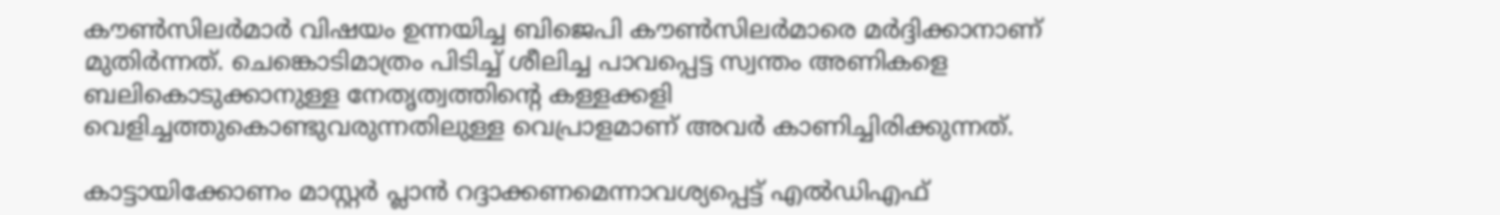കൗണ്‍സിലര്‍മാര്‍ വിഷയം ഉന്നയിച്ച ബിജെപി കൗണ്‍സിലര്‍മാരെ മര്‍ദ്ദിക്കാനാണ് മുതിര്‍ന്നത്. ചെങ്കൊടിമാത്രം പിടിച്ച് ശീലിച്ച പാവപ്പെട്ട സ്വന്തം അണികളെ ബലികൊടുക്കാനുള്ള നേതൃത്വത്തിന്റെ കള്ളക്കളി വെളിച്ചത്തുകൊണ്ടുവരുന്നതിലുള്ള വെപ്രാളമാണ് അവര്‍ കാണിച്ചിരിക്കുന്നത്.

കാട്ടായിക്കോണം മാസ്റ്റര്‍ പ്ലാന്‍ റദ്ദാക്കണമെന്നാവശ്യപ്പെട്ട് എല്‍ഡിഎഫ്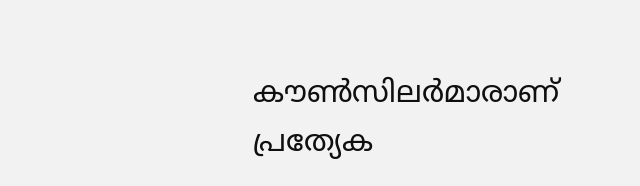കൗണ്‍സിലര്‍മാരാണ് പ്രത്യേക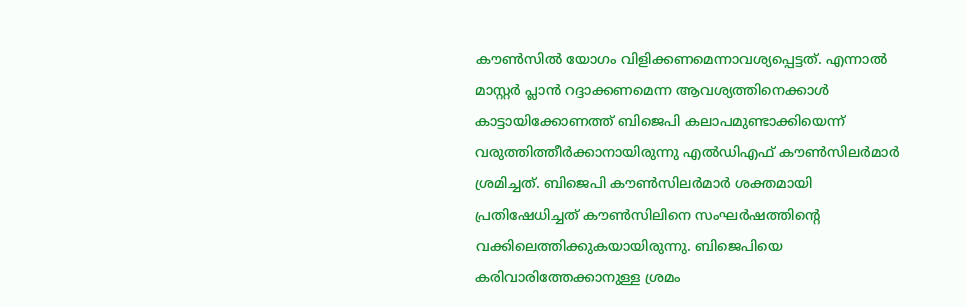കൗണ്‍സില്‍ യോഗം വിളിക്കണമെന്നാവശ്യപ്പെട്ടത്. എന്നാല്‍ മാസ്റ്റര്‍ പ്ലാന്‍ റദ്ദാക്കണമെന്ന ആവശ്യത്തിനെക്കാള്‍ കാട്ടായിക്കോണത്ത് ബിജെപി കലാപമുണ്ടാക്കിയെന്ന് വരുത്തിത്തീര്‍ക്കാനായിരുന്നു എല്‍ഡിഎഫ് കൗണ്‍സിലര്‍മാര്‍ ശ്രമിച്ചത്. ബിജെപി കൗണ്‍സിലര്‍മാര്‍ ശക്തമായി പ്രതിഷേധിച്ചത് കൗണ്‍സിലിനെ സംഘര്‍ഷത്തിന്റെ വക്കിലെത്തിക്കുകയായിരുന്നു. ബിജെപിയെ കരിവാരിത്തേക്കാനുള്ള ശ്രമം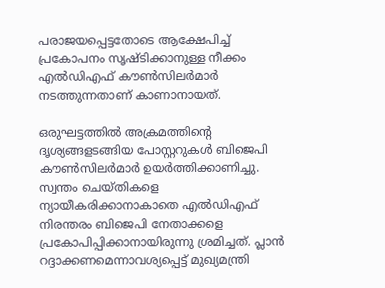പരാജയപ്പെട്ടതോടെ ആക്ഷേപിച്ച് പ്രകോപനം സൃഷ്ടിക്കാനുള്ള നീക്കം എല്‍ഡിഎഫ് കൗണ്‍സിലര്‍മാര്‍ നടത്തുന്നതാണ് കാണാനായത്.

ഒരുഘട്ടത്തില്‍ അക്രമത്തിന്റെ ദൃശ്യങ്ങളടങ്ങിയ പോസ്റ്ററുകള്‍ ബിജെപി കൗണ്‍സിലര്‍മാര്‍ ഉയര്‍ത്തിക്കാണിച്ചു. സ്വന്തം ചെയ്തികളെ ന്യായീകരിക്കാനാകാതെ എല്‍ഡിഎഫ് നിരന്തരം ബിജെപി നേതാക്കളെ പ്രകോപിപ്പിക്കാനായിരുന്നു ശ്രമിച്ചത്. പ്ലാന്‍ റദ്ദാക്കണമെന്നാവശ്യപ്പെട്ട് മുഖ്യമന്ത്രി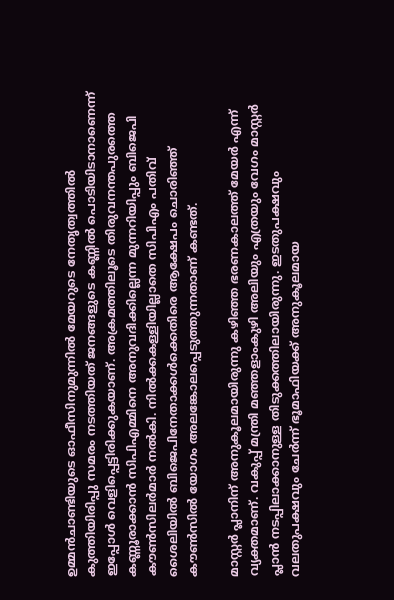ഉമ്മന്‍ചാണ്ടിയുടെ ഓഫീസിനുമുന്നില്‍ മേയറുടെ നേതൃത്വത്തില്‍ കുത്തിയിരിപ്പു സമരം നടത്തിയത് ജനങ്ങളുടെ കണ്ണില്‍ പൊടിയിടാനാണെന്ന് ഇപ്പോള്‍ വെളിപ്പെട്ടിരിക്കുകയാണ്. അക്രമത്തിലൂടെ തിരുവനന്തപുരത്തെ കണ്ണൂരാക്കാന്‍ സിപിഎമ്മിനെ അനുവദിക്കില്ലെന്ന മുന്നറിയിപ്പും ബിജെപി കൗണ്‍സിലര്‍മാര്‍ നല്‍കി. നില്‍ക്കകള്ളിയില്ലാതെ സിപിഎം പതിവ് ശൈലിയില്‍ ബിജെപിനേതാക്കള്‍ക്കെതിരെ ആക്ഷേപം ചൊരിഞ്ഞ് കൗണ്‍സില്‍ യോഗം അലങ്കോലപ്പെടുത്തുന്നതാണ് കണ്ടത്.

മാസ്റ്റര്‍ പ്ലാനിന് അനുകൂലമായിരുന്നു കഴിഞ്ഞ ഭരണകാലത്ത് മേയര്‍ എന്ന് വ്യക്തമാണ്. വകുപ്പ് മന്ത്രി മഞ്ഞളാംകുഴി അലിയും എത്രയും വേഗം മാസ്റ്റര്‍ പ്ലാന്‍ നടപ്പിലാക്കാനുള്ള തിടുക്കത്തിലായിരുന്നു. ഇടതുപക്ഷവും വലതുപക്ഷവും ചേര്‍ന്ന് ഭൂമാഫിയക്ക് അനുകൂലമായ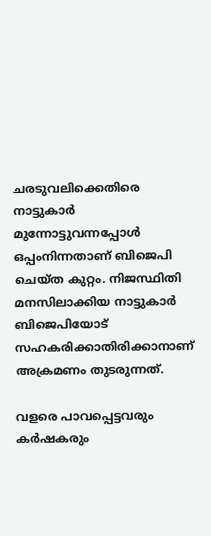ചരടുവലിക്കെതിരെ നാട്ടുകാര്‍ മുന്നോട്ടുവന്നപ്പോള്‍ ഒപ്പംനിന്നതാണ് ബിജെപി ചെയ്ത കുറ്റം. നിജസ്ഥിതി മനസിലാക്കിയ നാട്ടുകാര്‍ ബിജെപിയോട് സഹകരിക്കാതിരിക്കാനാണ് അക്രമണം തുടരുന്നത്.

വളരെ പാവപ്പെട്ടവരും കര്‍ഷകരും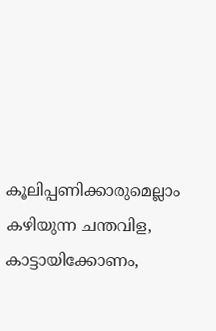കൂലിപ്പണിക്കാരുമെല്ലാം കഴിയുന്ന ചന്തവിള, കാട്ടായിക്കോണം,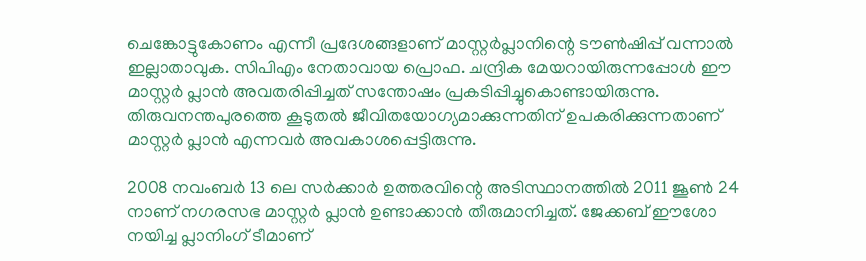ചെങ്കോട്ടുകോണം എന്നീ പ്രദേശങ്ങളാണ് മാസ്റ്റര്‍പ്ലാനിന്റെ ടൗണ്‍ഷിപ്പ് വന്നാല്‍ ഇല്ലാതാവുക. സിപിഎം നേതാവായ പ്രൊഫ. ചന്ദ്രിക മേയറായിരുന്നപ്പോള്‍ ഈ മാസ്റ്റര്‍ പ്ലാന്‍ അവതരിപ്പിച്ചത് സന്തോഷം പ്രകടിപ്പിച്ചുകൊണ്ടായിരുന്നു. തിരുവനന്തപുരത്തെ കൂടുതല്‍ ജീവിതയോഗ്യമാക്കുന്നതിന് ഉപകരിക്കുന്നതാണ് മാസ്റ്റര്‍ പ്ലാന്‍ എന്നവര്‍ അവകാശപ്പെട്ടിരുന്നു.

2008 നവംബര്‍ 13 ലെ സര്‍ക്കാര്‍ ഉത്തരവിന്റെ അടിസ്ഥാനത്തില്‍ 2011 ജൂണ്‍ 24 നാണ് നഗരസഭ മാസ്റ്റര്‍ പ്ലാന്‍ ഉണ്ടാക്കാന്‍ തീരുമാനിച്ചത്. ജേക്കബ് ഈശോ നയിച്ച പ്ലാനിംഗ് ടീമാണ്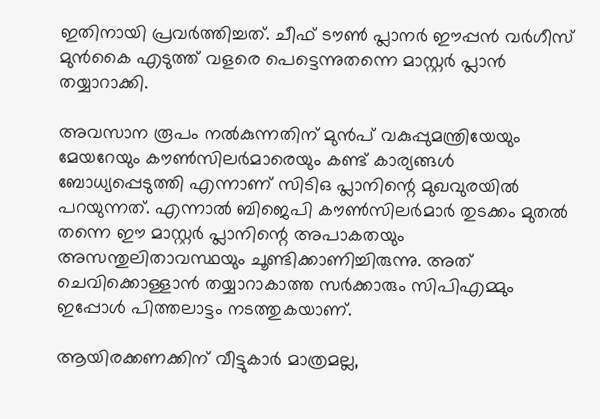ഇതിനായി പ്രവര്‍ത്തിച്ചത്. ചീഫ് ടൗണ്‍ പ്ലാനര്‍ ഈപ്പന്‍ വര്‍ഗീസ് മുന്‍കൈ എടുത്ത് വളരെ പെട്ടെന്നുതന്നെ മാസ്റ്റര്‍ പ്ലാന്‍ തയ്യാറാക്കി.

അവസാന രൂപം നല്‍കുന്നതിന് മുന്‍പ് വകുപ്പുമന്ത്രിയേയും മേയറേയും കൗണ്‍സിലര്‍മാരെയും കണ്ട് കാര്യങ്ങള്‍ ബോധ്യപ്പെടുത്തി എന്നാണ് സിടിഒ പ്ലാനിന്റെ മുഖവുരയില്‍ പറയുന്നത്. എന്നാല്‍ ബിജെപി കൗണ്‍സിലര്‍മാര്‍ തുടക്കം മുതല്‍ തന്നെ ഈ മാസ്റ്റര്‍ പ്ലാനിന്റെ അപാകതയും അസന്തുലിതാവസ്ഥയും ചൂണ്ടിക്കാണിച്ചിരുന്നു. അത് ചെവിക്കൊള്ളാന്‍ തയ്യാറാകാത്ത സര്‍ക്കാരും സിപിഎമ്മും ഇപ്പോള്‍ പിത്തലാട്ടം നടത്തുകയാണ്.

ആയിരക്കണക്കിന് വീട്ടുകാര്‍ മാത്രമല്ല,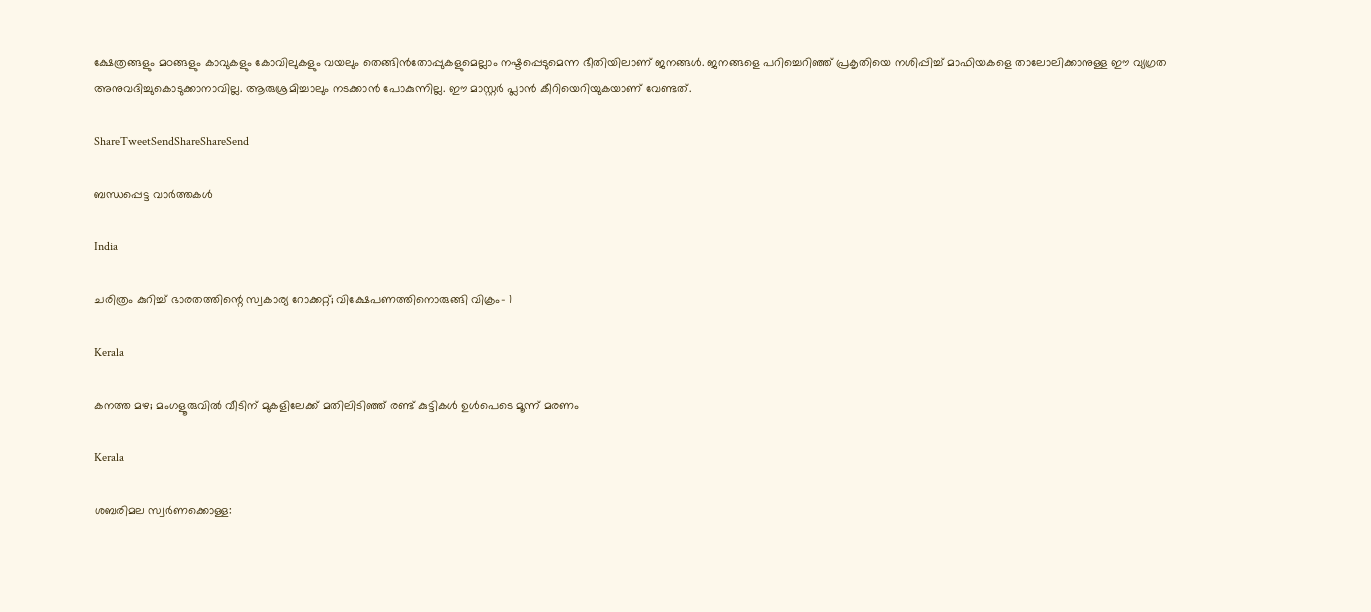ക്ഷേത്രങ്ങളും മഠങ്ങളും കാവുകളും കോവിലുകളും വയലും തെങ്ങിന്‍തോപ്പുകളുമെല്ലാം നഷ്ടപ്പെടുമെന്ന ഭീതിയിലാണ് ജനങ്ങള്‍. ജനങ്ങളെ പറിച്ചെറിഞ്ഞ് പ്രകൃതിയെ നശിപ്പിച്ച് മാഫിയകളെ താലോലിക്കാനുള്ള ഈ വ്യഗ്രത അനുവദിച്ചുകൊടുക്കാനാവില്ല. ആരുശ്രമിച്ചാലും നടക്കാന്‍ പോകുന്നില്ല. ഈ മാസ്റ്റര്‍ പ്ലാന്‍ കീറിയെറിയുകയാണ് വേണ്ടത്.

ShareTweetSendShareShareSend

ബന്ധപ്പെട്ട വാര്‍ത്തകള്‍

India

ചരിത്രം കുറിച്ച് ഭാരതത്തിന്റെ സ്വകാര്യ റോക്കറ്റ്; വിക്ഷേപണത്തിനൊരുങ്ങി വിക്രം- 1

Kerala

കനത്ത മഴ; മംഗളൂരുവില്‍ വീടിന് മുകളിലേക്ക് മതിലിടിഞ്ഞ് രണ്ട് കുട്ടികള്‍ ഉള്‍പെടെ മൂന്ന് മരണം

Kerala

ശബരിമല സ്വര്‍ണക്കൊള്ള: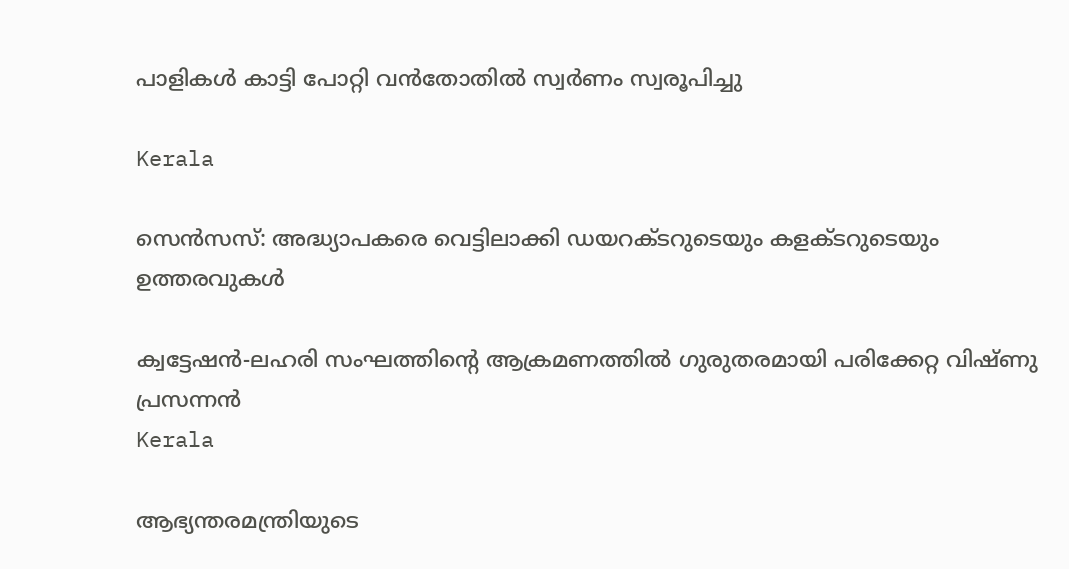പാളികള്‍ കാട്ടി പോറ്റി വന്‍തോതില്‍ സ്വര്‍ണം സ്വരൂപിച്ചു

Kerala

സെന്‍സസ്: അദ്ധ്യാപകരെ വെട്ടിലാക്കി ഡയറക്ടറുടെയും കളക്ടറുടെയും ഉത്തരവുകള്‍

ക്വട്ടേഷന്‍-ലഹരി സംഘത്തിന്റെ ആക്രമണത്തില്‍ ഗുരുതരമായി പരിക്കേറ്റ വിഷ്ണു പ്രസന്നന്‍
Kerala

ആഭ്യന്തരമന്ത്രിയുടെ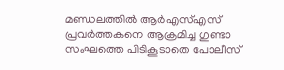മണ്ഡലത്തില്‍ ആര്‍എസ്എസ് പ്രവര്‍ത്തകനെ ആക്രമിച്ച ഗുണ്ടാ സംഘത്തെ പിടികൂടാതെ പോലീസ്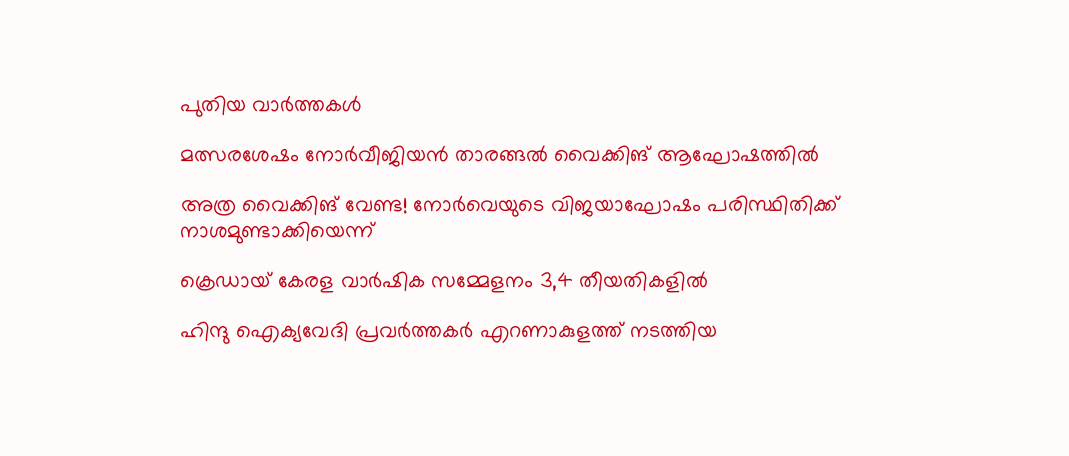പുതിയ വാര്‍ത്തകള്‍

മത്സരശേഷം നോര്‍വീജിയന്‍ താരങ്ങല്‍ വൈക്കിങ് ആഘോഷത്തില്‍

അത്ര വൈക്കിങ് വേണ്ട! നോര്‍വെയുടെ വിജയാഘോഷം പരിസ്ഥിതിക്ക് നാശമുണ്ടാക്കിയെന്ന്

ക്രെഡായ് കേരള വാര്‍ഷിക സമ്മേളനം 3,4 തീയതികളില്‍

ഹിന്ദു ഐക്യവേദി പ്രവര്‍ത്തകര്‍ എറണാകുളത്ത് നടത്തിയ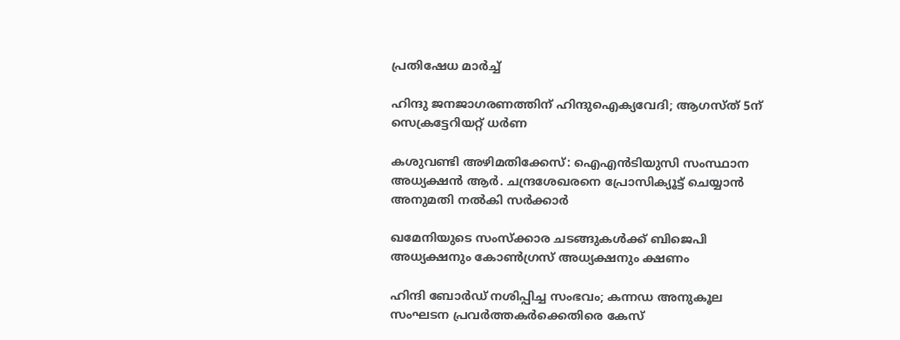പ്രതിഷേധ മാര്‍ച്ച്

ഹിന്ദു ജനജാഗരണത്തിന് ഹിന്ദുഐക്യവേദി; ആഗസ്ത് 5ന് സെക്രട്ടേറിയറ്റ് ധര്‍ണ

കശുവണ്ടി അഴിമതിക്കേസ്: ഐഎൻടിയുസി സംസ്ഥാന അധ്യക്ഷൻ ആര്‍. ചന്ദ്രശേഖരനെ പ്രോസിക്യൂട്ട് ചെയ്യാന്‍ അനുമതി നല്‍കി സര്‍ക്കാര്‍

ഖമേനിയുടെ സംസ്ക്കാര ചടങ്ങുകൾക്ക് ബിജെപി അധ്യക്ഷനും കോൺഗ്രസ് അധ്യക്ഷനും ക്ഷണം

ഹിന്ദി ബോർഡ് നശിപ്പിച്ച സംഭവം; കന്നഡ അനുകൂല സംഘടന പ്രവർത്തകർക്കെതിരെ കേസ്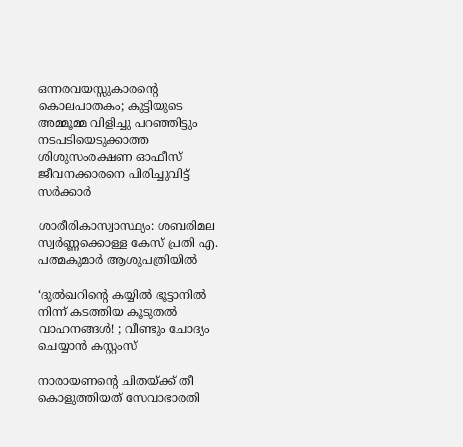ഒന്നരവയസ്സുകാരന്റെ കൊലപാതകം; കുട്ടിയുടെ അമ്മൂമ്മ വിളിച്ചു പറഞ്ഞിട്ടും നടപടിയെടുക്കാത്ത ശിശുസംരക്ഷണ ഓഫീസ് ജീവനക്കാരനെ പിരിച്ചുവിട്ട് സർക്കാർ

ശാരീരികാസ്വാസ്ഥ്യം: ശബരിമല സ്വർണ്ണക്കൊള്ള കേസ് പ്രതി എ. പത്മകുമാർ ആശുപത്രിയിൽ

‘ദുല്‍ഖറിന്റെ കയ്യില്‍ ഭൂട്ടാനില്‍ നിന്ന് കടത്തിയ കൂടുതല്‍ വാഹനങ്ങള്‍! ; വീണ്ടും ചോദ്യം ചെയ്യാൻ കസ്റ്റംസ്

നാരായണന്റെ ചിതയ്‌ക്ക് തീ കൊളുത്തിയത് സേവാഭാരതി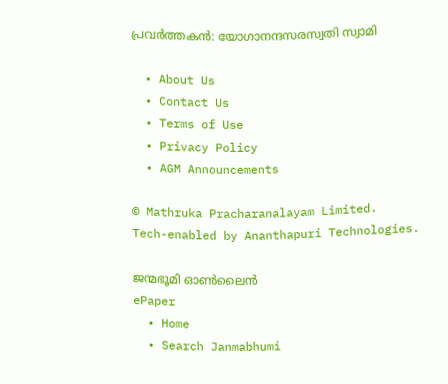പ്രവര്‍ത്തകന്‍: യോഗാനന്ദസരസ്വതി സ്വാമി

  • About Us
  • Contact Us
  • Terms of Use
  • Privacy Policy
  • AGM Announcements

© Mathruka Pracharanalayam Limited.
Tech-enabled by Ananthapuri Technologies.

ജന്മഭൂമി ഓണ്‍ലൈന്‍
ePaper
  • Home
  • Search Janmabhumi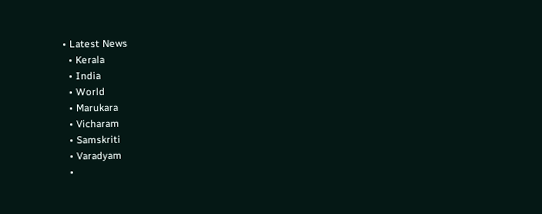• Latest News
  • Kerala
  • India
  • World
  • Marukara
  • Vicharam
  • Samskriti
  • Varadyam
  •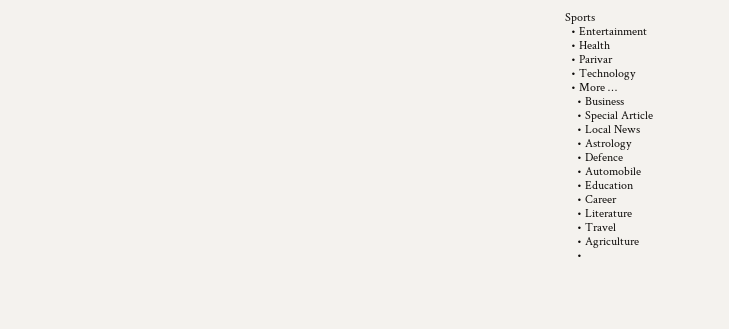Sports
  • Entertainment
  • Health
  • Parivar
  • Technology
  • More …
    • Business
    • Special Article
    • Local News
    • Astrology
    • Defence
    • Automobile
    • Education
    • Career
    • Literature
    • Travel
    • Agriculture
    •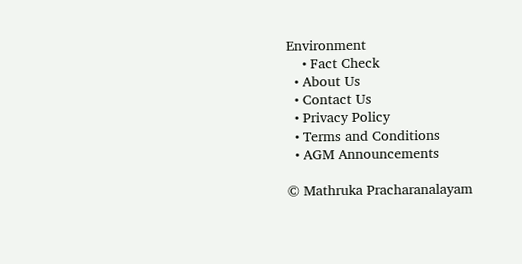Environment
    • Fact Check
  • About Us
  • Contact Us
  • Privacy Policy
  • Terms and Conditions
  • AGM Announcements

© Mathruka Pracharanalayam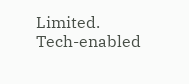Limited.
Tech-enabled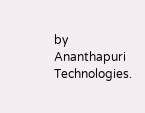by Ananthapuri Technologies.